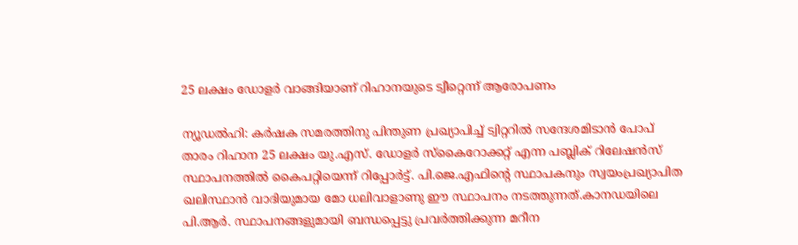25 ലക്ഷം ഡോളര്‍ വാങ്ങിയാണ് റിഹാനയുടെ ട്വീറ്റെന്ന് ആരോപണം

ന്യൂഡല്‍ഹി: കര്‍ഷക സമരത്തിനു പിന്തുണ പ്രഖ്യാപിച്ച് ട്വിറ്ററില്‍ സന്ദേശമിടാന്‍ പോപ് താരം റിഹാന 25 ലക്ഷം യു.എസ്. ഡോളര്‍ സ്കൈറോക്കറ്റ് എന്ന പബ്ലിക് റിലേഷന്‍സ് സ്ഥാപനത്തില്‍ കൈപറ്റിയെന്ന് റിപ്പോര്‍ട്ട്. പി.ജെ.എഫിന്റെ സ്ഥാപകനും സ്വയംപ്രഖ്യാപിത ഖലിസ്ഥാന്‍ വാദിയുമായ മോ ധലിവാളാണു ഈ സ്ഥാപനം നടത്തുന്നത്.കാനഡയിലെ പി.ആര്‍. സ്ഥാപനങ്ങളുമായി ബന്ധപ്പെട്ടു പ്രവര്‍ത്തിക്കുന്ന മറീന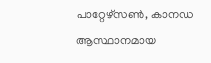പാറ്റേഴ്സണ്‍, കാനഡ ആസ്ഥാനമായ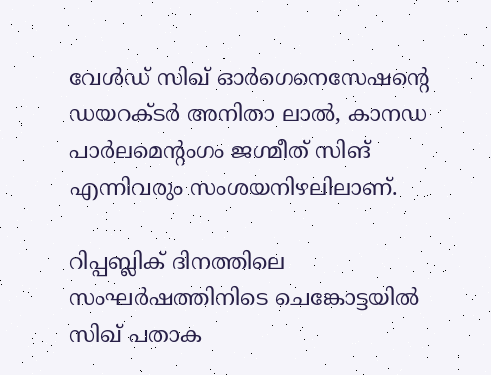വേള്‍ഡ് സിഖ് ഓര്‍ഗെനെസേഷന്റെ ഡയറക്ടര്‍ അനിതാ ലാല്‍, കാനഡ പാര്‍ലമെന്റംഗം ജഗ്മീത് സിങ് എന്നിവരും സംശയനിഴലിലാണ്.

റിപ്പബ്ലിക് ദിനത്തിലെ സംഘര്‍ഷത്തിനിടെ ചെങ്കോട്ടയില്‍ സിഖ് പതാക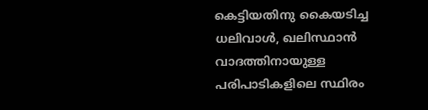കെട്ടിയതിനു കൈയടിച്ച ധലിവാള്‍, ഖലിസ്ഥാന്‍ വാദത്തിനായുള്ള പരിപാടികളിലെ സ്ഥിരം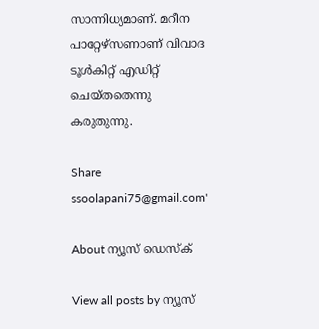സാന്നിധ്യമാണ്. മറീന പാറ്റേഴ്സണാണ് വിവാദ ടൂള്‍കിറ്റ് എഡിറ്റ് ചെയ്തതെന്നു കരുതുന്നു.

Share
ssoolapani75@gmail.com'

About ന്യൂസ് ഡെസ്ക്

View all posts by ന്യൂസ്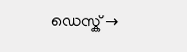ഡെസ്ക് →